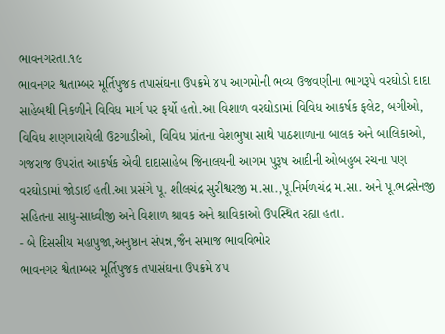ભાવનગરતા.૧૯
ભાવનગર શ્વતામ્બર મૂર્તિપુજક તપાસંઘના ઉપક્રમે ૪૫ આગમોની ભવ્ય ઉજવણીના ભાગરૂપે વરઘોડો દાદા સાહેબથી નિકળીને વિવિધ માર્ગ પર ફર્યો હતો.આ વિશાળ વરઘોડામાં વિવિધ આકર્ષક ફલેટ, બગીઓ, વિવિધ શણગારાયેલી ઉટગાડીઓ, વિવિધ પ્રાંતના વેશભુષા સાથે પાઠશાળાના બાલક અને બાલિકાઓ, ગજરાજ ઉપરાંત આકર્ષક એવી દાદાસાહેબ જિનાલયની આગમ પુરૂષ આદીની ઓબહુબ રચના પણ વરઘોડામાં જોડાઈ હતી.આ પ્રસંગે પૂ. શીલચંદ્ર સુરીશ્વરજી મ.સા.,પૂ.નિર્મળચંદ્ર મ.સા. અને પૂ.ભદ્રસેનજી સહિતના સાધુ-સાધ્વીજી અને વિશાળ શ્રાવક અને શ્રાવિકાઓ ઉપસ્થિત રહ્યા હતા.
- બે દિસસીય મહાપુજા,અનુષ્ઠાન સંપન્ન,જૈન સમાજ ભાવવિભોર
ભાવનગર શ્વેતામ્બર મૂર્તિપુજક તપાસંઘના ઉપક્રમે ૪૫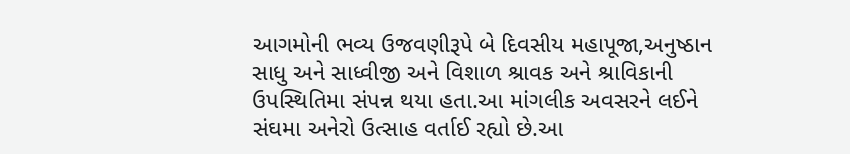આગમોની ભવ્ય ઉજવણીરૂપે બે દિવસીય મહાપૂજા,અનુષ્ઠાન સાધુ અને સાધ્વીજી અને વિશાળ શ્રાવક અને શ્રાવિકાની ઉપસ્થિતિમા સંપન્ન થયા હતા.આ માંગલીક અવસરને લઈને સંઘમા અનેરો ઉત્સાહ વર્તાઈ રહ્યો છે.આ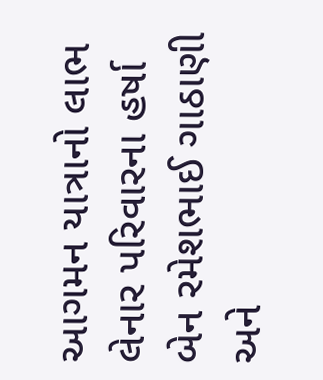આગમન યાત્રાનો લાભ લેનાર પરિવારના હર્ષા બેન રમેશભાઈ ગાઠાણી અને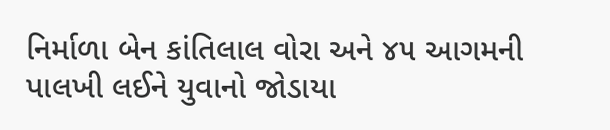નિર્માળા બેન કાંતિલાલ વોરા અને ૪૫ આગમની પાલખી લઈને યુવાનો જોડાયા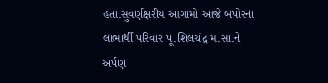હતા.સુવર્ણક્ષરીય આગામો આજે બપોરના લાભાર્થી પરિવાર પૂ.શિલચંદ્ર મ.સા.ને અર્પણ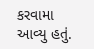કરવામા આવ્યુ હતું.